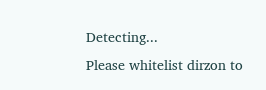Detecting...
Please whitelist dirzon to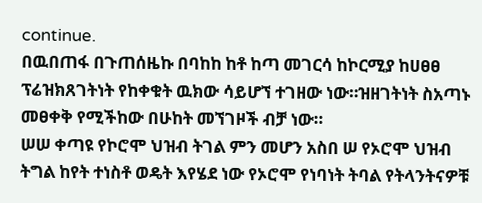continue.
በዉበጠፋ በጉጠሰዜኩ በባከከ ከቶ ከጣ መገርሳ ከኮርሚያ ከሀፀፀ ፕሬዝክጸገትነት የከቀቁት ዉክው ሳይሆኘ ተገዘው ነው።ዝዘገትነት ስአጣኑ መፀቀቅ የሚችከው በሁከት መኘገዞች ብቻ ነው።
ሠሠ ቀጣዩ የኮሮሞ ህዝብ ትገል ምን መሆን አስበ ሠ የኦሮሞ ህዝብ ትግል ከየት ተነስቶ ወዴት እየሄደ ነው የኦሮሞ የነባነት ትባል የትላንትናዎቹ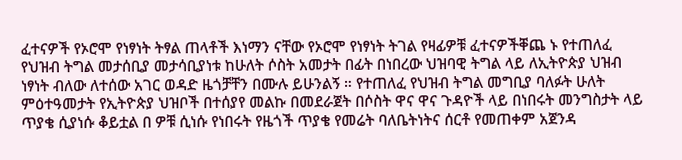ፈተናዎች የኦሮሞ የነፃነት ትፃል ጠላቶች እነማን ናቸው የኦሮሞ የነፃነት ትገል የዛፊዎቹ ፈተናዎችቐጨ ኑ የተጠለፈ የህዝብ ትግል መታሰቢያ መታሳቢያነቱ ከሁለት ሶስት አመታት በፊት በነበረው ህዝባዊ ትግል ላይ ለኢትዮጵያ ህዝብ ነፃነት ብለው ለተሰው አገር ወዳድ ዜጎቻቸን በሙሉ ይሁንልኝ ። የተጠለፈ የህዝብ ትግል መግቢያ ባለፉት ሁለት ምዕተዓመታት የኢትዮጵያ ህዝቦች በተሰያየ መልኩ በመደራጀት በሶስት ዋና ዋና ጉዳዮች ላይ በነበሩት መንግስታት ላይ ጥያቄ ሲያነሱ ቆይቷል በ ዎቹ ሲነሱ የነበሩት የዜጎች ጥያቄ የመሬት ባለቤትነትና ሰርቶ የመጠቀም አጀንዳ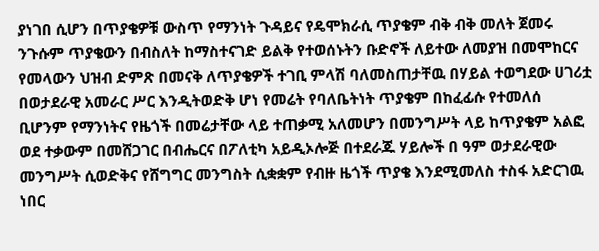ያነገበ ሲሆን በጥያቄዎቹ ውስጥ የማንነት ጉዳይና የዴሞክራሲ ጥያቄም ብቅ ብቅ መለት ጀመሩ ንጉሱም ጥያቄውን በብስለት ከማስተናገድ ይልቅ የተወሰኑትን ቡድኖች ለይተው ለመያዝ በመሞከርና የመላውን ህዝብ ድምጽ በመናቅ ለጥያቄዎች ተገቢ ምላሽ ባለመስጠታቸዉ በሃይል ተወግደው ሀገሪቷ በወታደራዊ አመራር ሥር እንዲትወድቅ ሆነ የመሬት የባለቤትነት ጥያቄም በከፈፊሱ የተመለሰ ቢሆንም የማንነትና የዜጎች በመሬታቸው ላይ ተጠቃሚ አለመሆን በመንግሥት ላይ ከጥያቄም አልፎ ወደ ተቃውም በመሸጋገር በብሔርና በፖለቲካ አይዲኦሎጅ በተደራጁ ሃይሎች በ ዓም ወታደራዊው መንግሥት ሲወድቅና የሸግግር መንግስት ሲቋቋም የብዙ ዜጎች ጥያቄ እንደሚመለስ ተስፋ አድርገዉ ነበር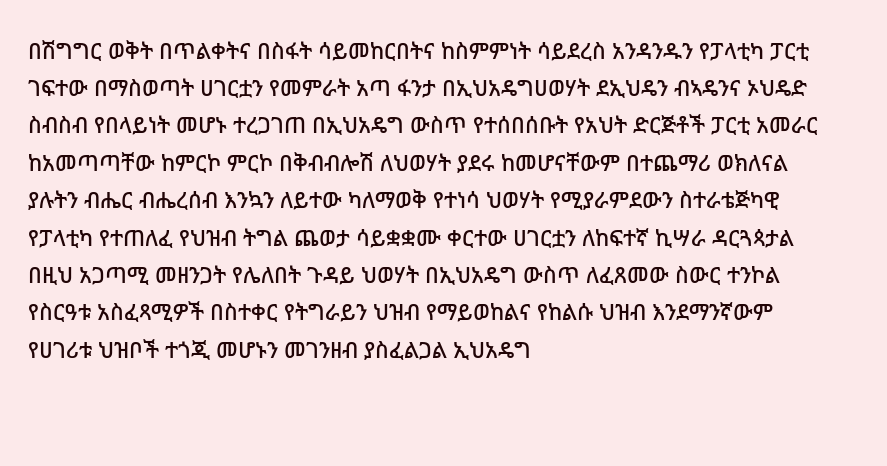በሽግግር ወቅት በጥልቀትና በስፋት ሳይመከርበትና ከስምምነት ሳይደረስ አንዳንዱን የፓላቲካ ፓርቲ ገፍተው በማስወጣት ሀገርቷን የመምራት አጣ ፋንታ በኢህአዴግሀወሃት ደኢህዴን ብኣዴንና ኦህዴድ ስብስብ የበላይነት መሆኑ ተረጋገጠ በኢህአዴግ ውስጥ የተሰበሰቡት የአህት ድርጅቶች ፓርቲ አመራር ከአመጣጣቸው ከምርኮ ምርኮ በቅብብሎሽ ለህወሃት ያደሩ ከመሆናቸውም በተጨማሪ ወክለናል ያሉትን ብሔር ብሔረሰብ እንኳን ለይተው ካለማወቅ የተነሳ ህወሃት የሚያራምደውን ስተራቴጅካዊ የፓላቲካ የተጠለፈ የህዝብ ትግል ጨወታ ሳይቋቋሙ ቀርተው ሀገርቷን ለከፍተኛ ኪሣራ ዳርጓጳታል በዚህ አጋጣሚ መዘንጋት የሌለበት ጉዳይ ህወሃት በኢህአዴግ ውስጥ ለፈጸመው ስውር ተንኮል የስርዓቱ አስፈጻሚዎች በስተቀር የትግራይን ህዝብ የማይወከልና የከልሱ ህዝብ እንደማንኛውም የሀገሪቱ ህዝቦች ተጎጂ መሆኑን መገንዘብ ያስፈልጋል ኢህአዴግ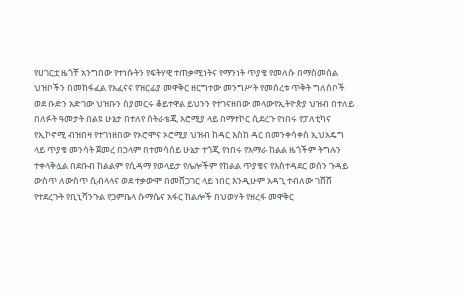የሀገርቷ ዜጎቸ አንግበው የተነሱትን የፍትሃዊ ተጠቃሚነትና የማንነት ጥያቄ የመለሱ በማስመሰል ህዝቦችን በመከፋፈል የአፈናና የዝርፊያ መዋቅር ዘርግተው መንግሥት የመሰረቱ ጥቅት ግለሰቦች ወደ ቡድን አድገው ህዝቡን ስያመርሩ ቆይተዋል ይህንን የተገናዘበው መላውየኢትዮጵያ ህዝብ በተለይ በለፉት ዓመታት በልዩ ሁኔታ በተለየ ሰትራቴጂ አሮሚያ ላይ በማተኮር ሲደረጉ የነበሩ የፓለቲካና የኢኮኖሚ ብዝበዛ የተገነዘበው የኦሮሞና ኦሮሚያ ህዝብ ከዳር እስከ ዳር በመንቀሳቀስ ኢህአዴግ ላይ ጥያቄ መንሳት ጀመረ በኃላም በተመሳሰይ ሁኔታ ተጎጂ የነበሩ የአማራ ከልል ዜጎችም ትግሉን ተቀላቅሏል በደቡብ ከልልም የሲዳማ የወላይታ የሌሎችም የከልል ጥያቄና የእስተዳደር ወሰን ጉዳይ ውስጥ ለውስጥ ሲብላላና ወደ ተቃውሞ በመሸጋገር ላይ ነበር እንዲሁም አዳጊ ተብለው ገሸሸ የተደረጉት የቢኒሻንጉል የጋምቤላ ሱማሴና አፋር ከልሎች በህወሃት የዘረፋ መዋቅር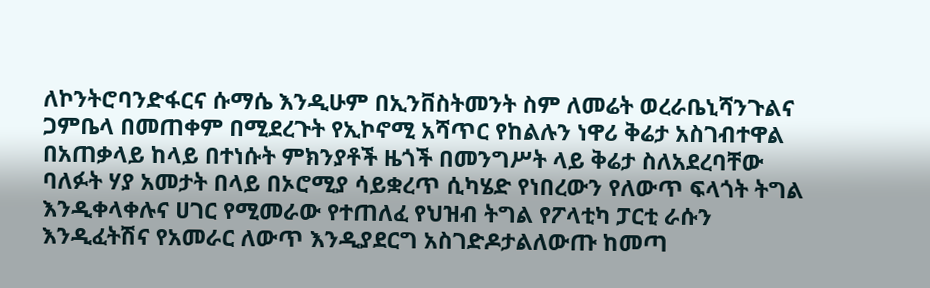ለኮንትሮባንድፋርና ሱማሴ እንዲሁም በኢንቨስትመንት ስም ለመሬት ወረራቤኒሻንጉልና ጋምቤላ በመጠቀም በሚደረጉት የኢኮኖሚ አሻጥር የከልሉን ነዋሪ ቅሬታ አስገብተዋል በአጠቃላይ ከላይ በተነሱት ምክንያቶች ዜጎች በመንግሥት ላይ ቅሬታ ስለአደረባቸው ባለፉት ሃያ አመታት በላይ በኦሮሚያ ሳይቋረጥ ሲካሄድ የነበረውን የለውጥ ፍላጎት ትግል እንዲቀላቀሉና ሀገር የሚመራው የተጠለፈ የህዝብ ትግል የፖላቲካ ፓርቲ ራሱን እንዲፈትሽና የአመራር ለውጥ እንዲያደርግ አስገድዶታልለውጡ ከመጣ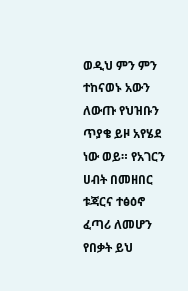ወዲህ ምን ምን ተከናወኑ አውን ለውጡ የህዝቡን ጥያቄ ይዞ አየሄደ ነው ወይ። የአገርን ሀብት በመዘበር ቱጃርና ተፅዕኖ ፈጣሪ ለመሆን የበቃት ይህ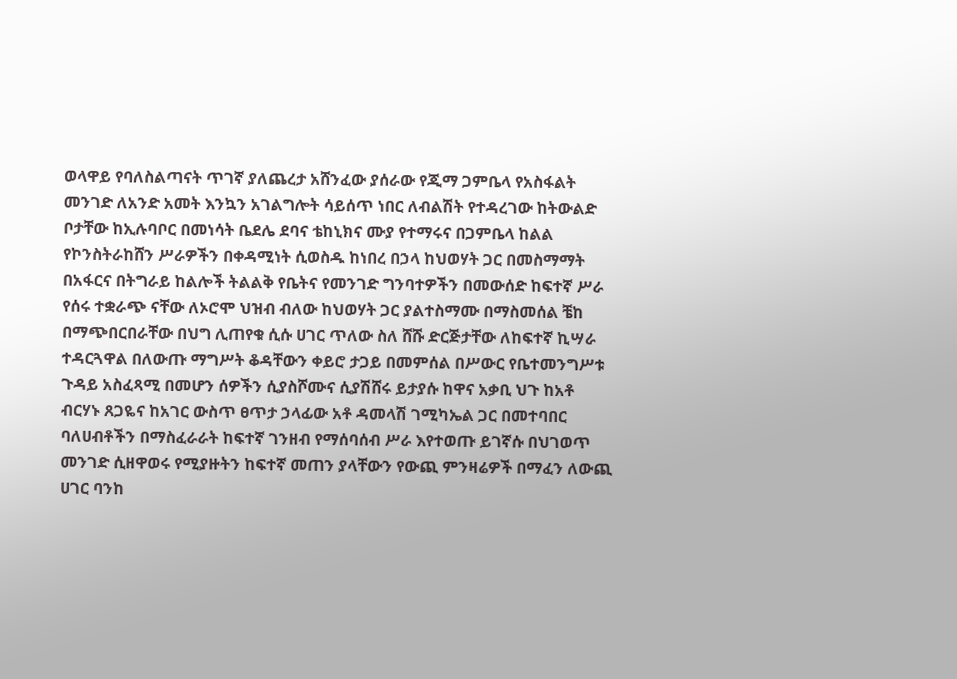ወላዋይ የባለስልጣናት ጥገኛ ያለጨረታ አሸንፈው ያሰራው የጂማ ጋምቤላ የአስፋልት መንገድ ለአንድ አመት እንኳን አገልግሎት ሳይሰጥ ነበር ለብልሽት የተዳረገው ከትውልድ ቦታቸው ከኢሉባቦር በመነሳት ቤደሌ ደባና ቴከኒክና ሙያ የተማሩና በጋምቤላ ከልል የኮንስትራከሸን ሥራዎችን በቀዳሚነት ሲወስዱ ከነበረ በኃላ ከህወሃት ጋር በመስማማት በአፋርና በትግራይ ከልሎች ትልልቅ የቤትና የመንገድ ግንባተዎችን በመውሰድ ከፍተኛ ሥራ የሰሩ ተቋራጭ ናቸው ለኦሮሞ ህዝብ ብለው ከህወሃት ጋር ያልተስማሙ በማስመሰል ቼከ በማጭበርበራቸው በህግ ሊጠየቁ ሲሱ ሀገር ጥለው ስለ ሸሹ ድርጅታቸው ለከፍተኛ ኪሣራ ተዳርጓዋል በለውጡ ማግሥት ቆዳቸውን ቀይሮ ታጋይ በመምሰል በሥውር የቤተመንግሥቱ ጉዳይ አስፈጻሚ በመሆን ሰዎችን ሲያስሾሙና ሲያሽሸሩ ይታያሱ ከዋና አቃቢ ህጉ ከአቶ ብርሃኑ ጸጋዬና ከአገር ውስጥ ፀጥታ ኃላፊው አቶ ዳመላሽ ገሚካኤል ጋር በመተባበር ባለሀብቶችን በማስፈራራት ከፍተኛ ገንዘብ የማሰባሰብ ሥራ እየተወጡ ይገኛሱ በህገወጥ መንገድ ሲዘዋወሩ የሚያዙትን ከፍተኛ መጠን ያላቸውን የውጪ ምንዛሬዎች በማፈን ለውጪ ሀገር ባንከ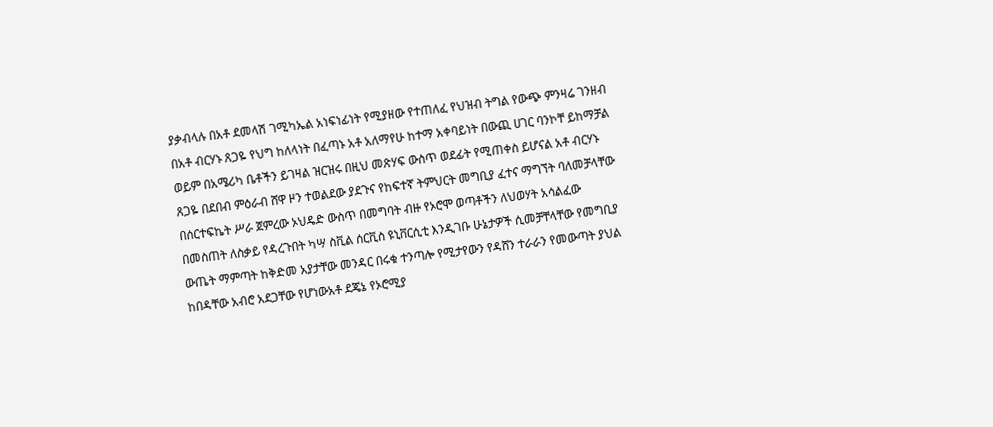ያቃብላሉ በአቶ ደመላሽ ገሚካኤል አነፍነፊነት የሚያዘው የተጠለፈ የህዝብ ትግል የውጭ ምንዛሬ ገንዘብ በአቶ ብርሃኑ ጸጋዬ የህግ ከለላነት በፈጣኑ አቶ አለማየሁ ከተማ አቀባይነት በውጪ ሀገር ባንኮቸ ይከማቻል ወይም በአሜሪካ ቤቶችን ይገዛል ዝርዝሩ በዚህ መጽሃፍ ውስጥ ወደፊት የሚጠቀስ ይሆናል አቶ ብርሃኑ ጸጋዬ በደበብ ምዕራብ ሸዋ ዞን ተወልደው ያደጉና የከፍተኛ ትምህርት መግቢያ ፈተና ማግኘት ባለመቻላቸው በሰርተፍኬት ሥራ ጀምረው ኦህዴድ ውስጥ በመግባት ብዙ የኦሮሞ ወጣቶችን ለህወሃት አሳልፈው በመስጠት ለስቃይ የዳረጉበት ካሣ ስቪል ሰርቪስ ዩኒቨርሲቲ እንዲገቡ ሁኔታዎች ሲመቻቸላቸው የመግቢያ ውጤት ማምጣት ከቅድመ አያታቸው መንዳር በሩቁ ተንጣሎ የሚታየውን የዳሸን ተራራን የመውጣት ያህል ከበዳቸው አብሮ አደጋቸው የሆነውአቶ ደጄኔ የኦሮሚያ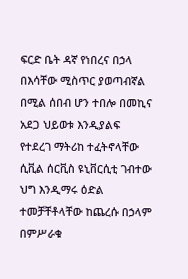ፍርድ ቤት ዳኛ የነበረና በኃላ በእሳቸው ሚስጥር ያወጣብኛል በሚል ሰበብ ሆን ተበሎ በመኪና አደጋ ህይወቱ እንዲያልፍ የተደረገ ማትሪከ ተፈትኖላቸው ሲቪል ሰርቪስ ዩኒቨርሲቲ ገብተው ህግ እንዲማሩ ዕድል ተመቻቸቶላቸው ከጨረሱ በኃላም በምሥራቁ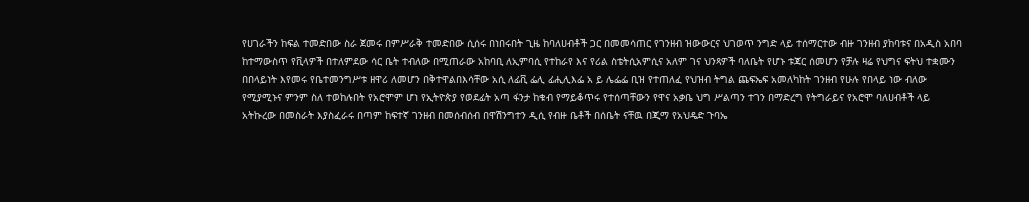የሀገራችን ከፍል ተመድበው ስራ ጀመሩ በምሥራቅ ተመድበው ሲሰሩ በነበሩበት ጊዜ ከባለሀብቶች ጋር በመመሳጠር የገንዘብ ዝውውርና ህገወጥ ንግድ ላይ ተሰማርተው ብዙ ገንዘብ ያከባቱና በአዲስ አበባ ከተማውስጥ የቪላዎች በተለምደው ሳር ቤት ተብለው በሚጠራው አከባቢ ለኢምባሲ የተከራየ እና የሪል ስቴትሲአምሲና አለም ገና ህንጻዎች ባለቤት የሆኑ ቱጃር ሰመሆን የቻሉ ዛሬ የህግና ፍትህ ተቋሙን በበላይነት እየመሩ የቤተመንግሥቱ ዘዋሪ ለመሆን በቅተዋልበእሳቸው አሲ ለፊቪ ፌሊ ፊሒሊእፌ አ ይ ሌፌፌ ቢዝ የተጠለፈ የህዝብ ትግል ጨፍኤፍ አመለካከት ገንዘብ የሁሉ የበላይ ነው ብለው የሚያሚኑና ምንም ስለ ተወከሉበት የአሮሞም ሆነ የኢትዮጵያ የወደፊት አጣ ፋንታ ከቁብ የማይቆጥሩ የተሰጣቸውን የዋና አቃቤ ህግ ሥልጣን ተገን በማድረግ የትግራይና የአሮሞ ባለሀብቶች ላይ አትኩረው በመስራት እያስፈራሩ በጣም ከፍተኛ ገንዘብ በመሰብሰብ በዋሽንግተን ዲሲ የብዙ ቤቶች በሰቤት ናቸዉ በጂማ የአህዴድ ጉባኤ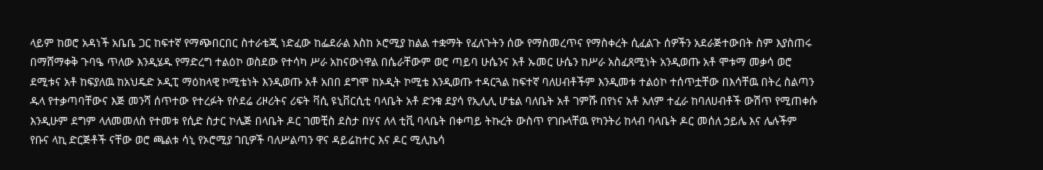ላይም ከወሮ አዳነች አቤቤ ጋር ከፍተኛ የማጭበርበር ስተራቴጂ ነድፈው ከፌደራል እስከ ኦሮሚያ ከልል ተቋማት የፈለጉትን ሰው የማስመረጥና የማስቀረት ሲፈልጉ ሰዎችን አደራጅተውበት ስም እያስጠሩ በማሸማቀቅ ጉባዔ ጥለው እንዲሄዱ የማድረግ ተልዕኮ ወስደው የተሳካ ሥራ አከናውነዋል በሴራቸውም ወሮ ጣይባ ሁሴንና አቶ ኡመር ሁሴን ከሥራ አስፈጸሚነት አንዲወጡ አቶ ሞቱማ መቃሳ ወሮ ደሚቱና አቶ ከፍያለዉ ከአህዴድ ኦዲፒ ማዕከላዊ ኮሚቴነት እንዲወጡ አቶ አበበ ደግሞ ከኦዲት ኮሚቴ እንዲወጡ ተዳርጓል ከፍተኛ ባለሀብቶችም እንዲመቱ ተልዕኮ ተሰጥቷቸው በእሳቸዉ በትረ ስልጣን ዱላ የተቃጣባቸውና እጅ መንሻ ሰጥተው የተረፉት የሶደሬ ሪዞሪትና ሪፍት ቫሲ ዩኒቨርሲቲ ባላቤት አቶ ድንቁ ደያሳ የኢሊሊ ሆቴል ባለቤት አቶ ገምሹ በየነና አቶ አለም ተፈራ ከባለሀብቶች ውሽጥ የሚጠቀሱ እንዲሁም ደግም ላለመመለስ የተመቱ የሲድ ስታር ኮሌጅ በላቤት ዶር ገመቺስ ደስታ በሃና ለላ ቲቪ ባላቤት በቀጣይ ትኩረት ውስጥ የገቡላቸዉ የካንትሪ ከላብ ባላቤት ዶር መሰለ ኃይሌ እና ሌሉችም የቡና ላኪ ድርጅቶች ናቸው ወሮ ጫልቱ ሳኒ የኦሮሚያ ገቢዎች ባለሥልጣን ዋና ዳይሬከተር እና ዶር ሚሊኬሳ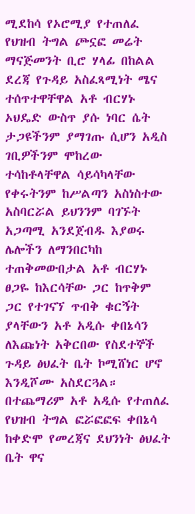ሚደከሳ የኦሮሚያ የተጠለፈ የህዝብ ትግል ጮኗፎ መሬት ማናጅመንት ቢሮ ሃላፊ በከልል ደረጃ የጉዳይ አስፈጻሚነት ሜና ተሰጥተዋቸዋል አቶ ብርሃኑ ኦህዴድ ውስጥ ያሱ ነባር ሴት ታጋዩችንም ያማገጡ ሲሆን አዲስ ገቢዎችንም ሞከረው ተሳከቶላቸዋል ሳይሳካላቸው የቀሩትንም ከሥልጣን አስነስተው አስባርሯል ይህንንም ባገኙት አጋጣሚ አንደጀብዱ እያወሩ ሌሎችን ለማንበርካከ ተጠቅመውበታል አቶ ብርሃኑ ፀጋዬ ከእርሳቸው ጋር ከጥቅም ጋር የተገናኘ ጥብቅ ቁርኝት ያላቸውን አቶ አዲሱ ቀበኔሳን ለእጩነት አቅርበው የስደተኞች ጉዳይ ፅህፈት ቤት ኮሚሸነር ሆኖ እንዲሾሙ አስደርጓል። በተጨማሪም አቶ አዲሱ የተጠለፈ የህዝብ ትግል ፎሯፎፎፍ ቀበኔሳ ከቀድሞ የመረጃና ደህንነት ፅህፈት ቤት ዋና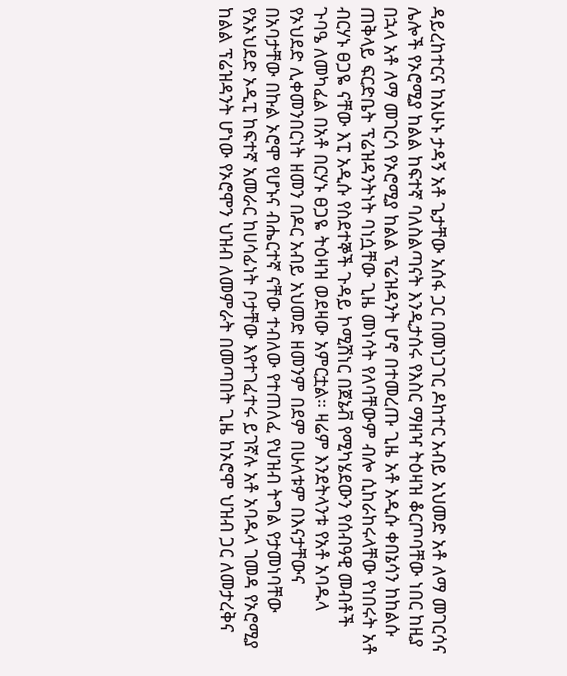ዳይረከተርና ከአሁኑ ታዳኝ አቶ ጌታቸው አሰፋ ጋር በመነጋገር ዶከተር አብይ አህመድ አቶ ለማ መገርሳና ሌሎች የኦሮሚያ ከልል ከፍተኛ ባለስልጣናት እንዲታሰሩ የእስር ማዘዣ ትዕዛዝ ቆርጦባቸው ነበር ከዚያ በኋላ አቶ ለማ መገርሳ የኦሮሚያ ከልል ፕሬዝዳንት ሆኖ በተመረጡ ጊዜ አቶ አዲሱ ቀበኔሳን ከከልሱ ጠቅላይ ፍርድቤት ፕሬዝዳንትነት ባነሷቸው ጊዜ መነሳት የለባቸውም ብሎ ሲከራከሩላቸው የነበሩት አቶ ብርሃኑ ፀጋዬ ናቸው እፒ አዲሱ የስደተኞች ጉዳይ ኮሚሽነር በጀኔቭ የሚካሄደውን የሰብዓዊ መብቶች ጉባዔ ለመካፈል በአቶ በርሃኑ ፀጋዬ ትዕዛዝ ወደዛው አምርቷል። ዛሬም እንደትላንቱ የአቶ አባዱላ የኦህደድ ሊቀመንበርነት ዘመን በዶር አብይ አህመድ ዘመንም በደም በሁለቱም በእናታቸውና በአባታቸው በኩል ኦሮሞ የሆኑና ብሔርተኛ ናቸው ተብለው የተጠለፈ የህዝብ ትግል የታመነባቸው የአኦህደድ ኦዲፒ ከፍተኛ አመራር ከሀሳፊነት ቦታቸው እየተገፈተሩ ይገኛሉ አቶ አባዱላ ገመዳ የኦሮሚያ ከልል ፕሬዝዳንት ሆነው የኦሮሞን ህዝብ ለመምራት በመጣበት ጊዜ ከኦሮሞ ህዝብ ጋር ለመታረቅና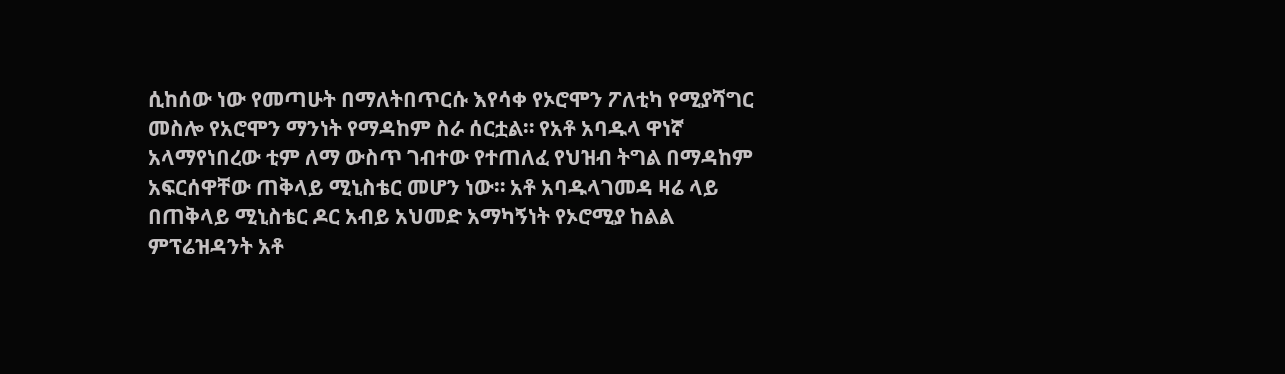ሲከሰው ነው የመጣሁት በማለትበጥርሱ እየሳቀ የኦሮሞን ፖለቲካ የሚያሻግር መስሎ የአሮሞን ማንነት የማዳከም ስራ ሰርቷል። የአቶ አባዱላ ዋነኛ አላማየነበረው ቲም ለማ ውስጥ ገብተው የተጠለፈ የህዝብ ትግል በማዳከም አፍርሰዋቸው ጠቅላይ ሚኒስቴር መሆን ነው። አቶ አባዱላገመዳ ዛሬ ላይ በጠቅላይ ሚኒስቴር ዶር አብይ አህመድ አማካኝነት የኦሮሚያ ከልል ምፕሬዝዳንት አቶ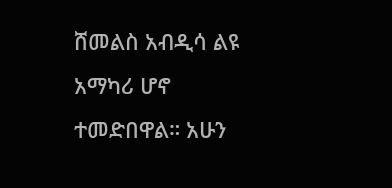ሸመልስ አብዲሳ ልዩ አማካሪ ሆኖ ተመድበዋል። አሁን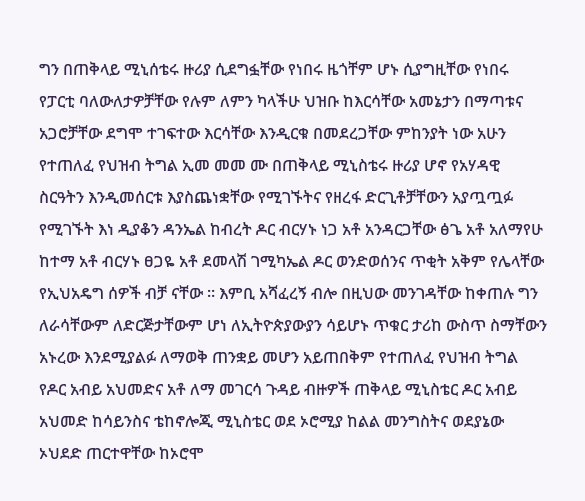ግን በጠቅላይ ሚኒሰቴሩ ዙሪያ ሲደግፏቸው የነበሩ ዜጎቸም ሆኑ ሲያግዚቸው የነበሩ የፓርቲ ባለውለታዎቻቸው የሉም ለምን ካላችሁ ህዝቡ ከእርሳቸው አመኔታን በማጣቱና አጋሮቻቸው ደግሞ ተገፍተው እርሳቸው እንዲርቁ በመደረጋቸው ምከንያት ነው አሁን የተጠለፈ የህዝብ ትግል ኢመ መመ ሙ በጠቅላይ ሚኒስቴሩ ዙሪያ ሆኖ የአሃዳዊ ስርዓትን እንዲመሰርቱ እያስጨነቋቸው የሚገኙትና የዘረፋ ድርጊቶቻቸውን አያጧጧፉ የሚገኙት እነ ዲያቆን ዳንኤል ከብረት ዶር ብርሃኑ ነጋ አቶ አንዳርጋቸው ፅጌ አቶ አለማየሁ ከተማ አቶ ብርሃኑ ፀጋዬ አቶ ደመላሽ ገሚካኤል ዶር ወንድወሰንና ጥቂት አቅም የሌላቸው የኢህአዴግ ሰዎች ብቻ ናቸው ። እምቢ አሻፈረኝ ብሎ በዚህው መንገዳቸው ከቀጠሉ ግን ለራሳቸውም ለድርጅታቸውም ሆነ ለኢትዮጵያውያን ሳይሆኑ ጥቁር ታሪከ ውስጥ ስማቸውን አኑረው እንደሚያልፉ ለማወቅ ጠንቋይ መሆን አይጠበቅም የተጠለፈ የህዝብ ትግል የዶር አብይ አህመድና አቶ ለማ መገርሳ ጉዳይ ብዙዎች ጠቅላይ ሚኒስቴር ዶር አብይ አህመድ ከሳይንስና ቴከኖሎጂ ሚኒስቴር ወደ ኦሮሚያ ከልል መንግስትና ወደያኔው ኦህደድ ጠርተዋቸው ከኦሮሞ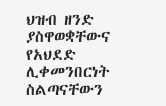ህዝብ ዘንድ ያስዋወቋቸውና የአህደድ ሊቀመንበርነት ስልጣናቸውን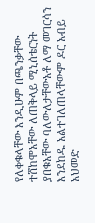የለቀቁላቸው እንዲሁም በጫንቃቸው ተሸከሞአቸው ለጠቅላይ ሚኒሰቴርነት ያበቁአቸው ባለውለታቸውአቶ ለማ መገርሳን እንደከዱ አልተገለጠላቸውም ዶር አብይ አህመድ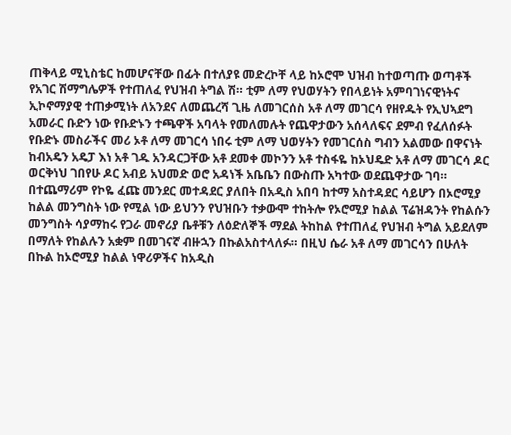ጠቅላይ ሚኒስቴር ከመሆናቸው በፊት በተለያዩ መድረኮቸ ላይ ከኦሮሞ ህዝብ ከተወጣጡ ወጣቶች የአገር ሽማግሌዎች የተጠለፈ የህዝብ ትግል ሽ። ቲም ለማ የህወሃትን የበላይነት አምባገነናዊነትና ኢኮኖማያዊ ተጠቃሚነት ለአንደና ለመጨረሻ ጊዜ ለመገርሰስ አቶ ለማ መገርሳ የዘየዱት የኢህኣደግ አመራር ቡድን ነው የቡድኑን ተጫዋች አባላት የመለመሉት የጨዋታውን አሰላለፍና ደምብ የፈለሰፉት የቡድኑ መስራችና መሪ ኦቶ ለማ መገርሳ ነበሩ ቲም ለማ ህወሃትን የመገርሰስ ግብን አልመው በዋናነት ከብአዴን አዴፓ እነ አቶ ገዱ አንዳርጋቸው አቶ ደመቀ መኮንን አቶ ተስፋዬ ከኦህዴድ አቶ ለማ መገርሳ ዶር ወርቅነህ ገበየሁ ዶር አብይ አህመድ ወሮ አዳነች አቤቤን በውስጡ አካተው ወደጨዋታው ገባ። በተጨማሪም የኮዬ ፈጩ መንደር መተዳደር ያለበት በአዲስ አበባ ከተማ አስተዳደር ሳይሆን በኦሮሚያ ከልል መንግስት ነው የሚል ነው ይህንን የህዝቡን ተቃውሞ ተከትሎ የኦሮሚያ ከልል ፕሬዝዳንት የከልሱን መንግስት ሳያማከሩ የጋራ መኖሪያ ቤቶቹን ለዕድለኞች ማደል ትከከል የተጠለፈ የህዝብ ትግል አይደለም በማለት የከልሉን አቋም በመገናኛ ብዙኋን በኩልአስተላለፉ። በዚህ ሴራ አቶ ለማ መገርሳን በሁለት በኩል ከኦሮሚያ ከልል ነዋሪዎችና ከአዲስ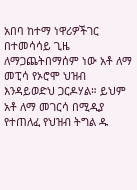አበባ ከተማ ነዋሪዎችገር በተመሳሳይ ጊዜ ለማጋጨትበማሰም ነው አቶ ለማ መፒሳ የኦሮሞ ህዝብ እንዳይወድህ ጋርዶሃል። ይህም አቶ ለማ መገርሳ በሚዲያ የተጠለፈ የህዝብ ትግል ዱ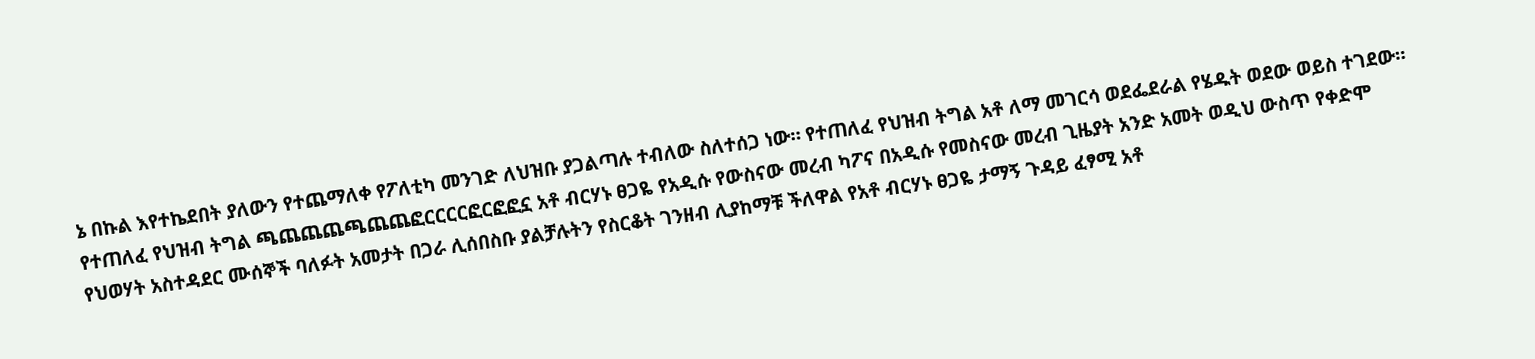ኔ በኩል እየተኬደበት ያለውን የተጨማለቀ የፖለቲካ መንገድ ለህዝቡ ያጋልጣሉ ተብለው ስለተሰጋ ነው። የተጠለፈ የህዝብ ትግል አቶ ለማ መገርሳ ወደፌደራል የሄዱት ወደው ወይስ ተገደው። የተጠለፈ የህዝብ ትግል ጫጨጨጨጫጨጨፎርርርርፎርፎፎኗ አቶ ብርሃኑ ፀጋዬ የአዲሱ የውስናው መረብ ካፖና በአዲሱ የመስናው መረብ ጊዜያት አንድ አመት ወዲህ ውስጥ የቀድሞ የህወሃት አስተዳደር ሙሰኞች ባለፉት አመታት በጋራ ሊሰበስቡ ያልቻሉትን የስርቆት ገንዘብ ሊያከማቹ ችለዋል የአቶ ብርሃኑ ፀጋዬ ታማኝ ጉዳይ ፈፃሚ አቶ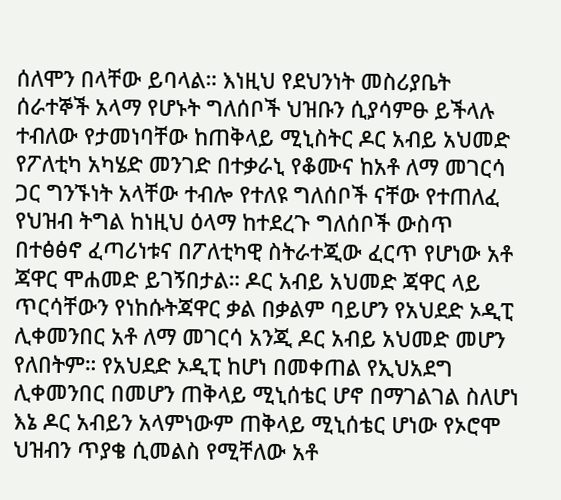ሰለሞን በላቸው ይባላል። እነዚህ የደህንነት መስሪያቤት ሰራተኞች አላማ የሆኑት ግለሰቦች ህዝቡን ሲያሳምፁ ይችላሉ ተብለው የታመነባቸው ከጠቅላይ ሚኒስትር ዶር አብይ አህመድ የፖለቲካ አካሄድ መንገድ በተቃራኒ የቆሙና ከአቶ ለማ መገርሳ ጋር ግንኙነት አላቸው ተብሎ የተለዩ ግለሰቦች ናቸው የተጠለፈ የህዝብ ትግል ከነዚህ ዕላማ ከተደረጉ ግለሰቦች ውስጥ በተፅፅኖ ፈጣሪነቱና በፖለቲካዊ ስትራተጂው ፈርጥ የሆነው አቶ ጃዋር ሞሐመድ ይገኝበታል። ዶር አብይ አህመድ ጃዋር ላይ ጥርሳቸውን የነከሱትጃዋር ቃል በቃልም ባይሆን የአህደድ ኦዲፒ ሊቀመንበር አቶ ለማ መገርሳ አንጂ ዶር አብይ አህመድ መሆን የለበትም። የአህደድ ኦዲፒ ከሆነ በመቀጠል የኢህአደግ ሊቀመንበር በመሆን ጠቅላይ ሚኒሰቴር ሆኖ በማገልገል ስለሆነ እኔ ዶር አብይን አላምነውም ጠቅላይ ሚኒሰቴር ሆነው የኦሮሞ ህዝብን ጥያቄ ሲመልስ የሚቸለው አቶ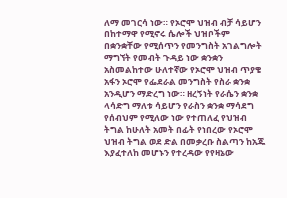ለማ መገርሳ ነው። የኦሮሞ ህዝብ ብቻ ሳይሆን በከተማዋ የሚኖሩ ሴሎች ህዝቦችም በቋንቋቸው የሚሰጥን የመንግስት አገልግሎት ማግኘት የመብት ጉዳይ ነው ቋንቋን አስመልከተው ሁለተኛው የኦሮሞ ህዝብ ጥያቄ አፋን ኦሮሞ የፌደራል መንግስት የስራ ቋንቋ አንዲሆን ማድረግ ነው። ዘረኝነት የራሴን ቋንቋ ላሳድግ ማለቱ ሳይሆን የራስን ቋንቋ ማሳደግ የሰብህም የሚለው ነው የተጠለፈ የህዝብ ትግል ከሁለት አመት በፊት የነበረው የኦሮሞ ህዝብ ትግል ወደ ድል በመቃረቡ ስልጣን ከአጁ እያፈተለከ መሆኑን የተረዳው የየዛኔው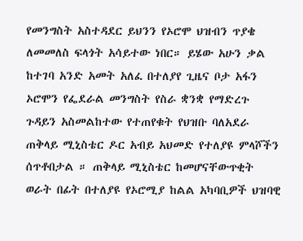የመንግስት አስተዳደር ይህንን የኦሮሞ ህዝብን ጥያቄ ለመመለስ ፍላጎት አሳይተው ነበር። ይሄው አሁን ቃል ከተገባ አንድ አመት አለፈ በተለያየ ጊዜና ቦታ አፋን ኦሮሞን የፌደራል መንግስት የስራ ቋንቋ የማድረጉ ጉዳይን አስመልከተው የተጠየቁት የህዝቡ ባለአደራ ጠቅላይ ሚኒስቴር ዶር አብይ አህመድ የተለያዩ ምላሾችን ሰጥቶበታል ። ጠቅላይ ሚኒስቴር ከመሆናቸውጥቂት ወራት በፊት በተለያዩ የኦሮሚያ ከልል አካባቢዎች ህዝባዊ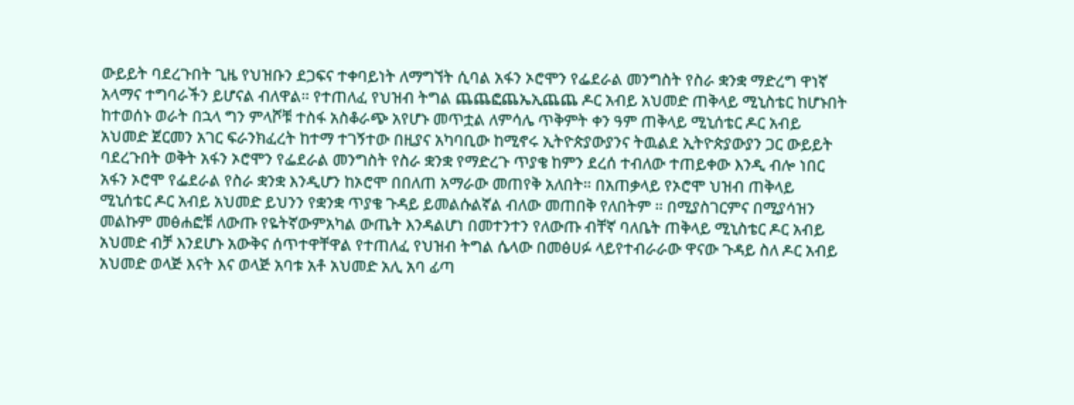ውይይት ባደረጉበት ጊዜ የህዝቡን ደጋፍና ተቀባይነት ለማግኘት ሲባል አፋን ኦሮሞን የፌደራል መንግስት የስራ ቋንቋ ማድረግ ዋነኛ አላማና ተግባራችን ይሆናል ብለዋል። የተጠለፈ የህዝብ ትግል ጨጨፎጨኤኢጨጨ ዶር አብይ አህመድ ጠቅላይ ሚኒስቴር ከሆኑበት ከተወሰኑ ወራት በኋላ ግን ምላሾቹ ተስፋ አስቆራጭ አየሆኑ መጥቷል ለምሳሌ ጥቅምት ቀን ዓም ጠቅላይ ሚኒሰቴር ዶር አብይ አህመድ ጀርመን አገር ፍራንክፈረት ከተማ ተገኝተው በዚያና አካባቢው ከሚኖሩ ኢትዮጵያውያንና ትዉልደ ኢትዮጵያውያን ጋር ውይይት ባደረጉበት ወቅት አፋን ኦሮሞን የፌደራል መንግስት የስራ ቋንቋ የማድረጉ ጥያቄ ከምን ደረሰ ተብለው ተጠይቀው እንዲ ብሎ ነበር አፋን ኦሮሞ የፌደራል የስራ ቋንቋ እንዲሆን ከኦሮሞ በበለጠ አማራው መጠየቅ አለበት። በአጠቃላይ የኦሮሞ ህዝብ ጠቅላይ ሚኒሰቴር ዶር አብይ አህመድ ይህንን የቋንቋ ጥያቄ ጉዳይ ይመልሱልኛል ብለው መጠበቅ የለበትም ። በሚያስገርምና በሚያሳዝን መልኩም መፅሐፎቹ ለውጡ የዬትኛውምአካል ውጤት እንዳልሆነ በመተንተን የለውጡ ብቸኛ ባለቤት ጠቅላይ ሚኒስቴር ዶር አብይ አህመድ ብቻ እንደሆኑ አውቅና ሰጥተዋቸዋል የተጠለፈ የህዝብ ትግል ሴላው በመፅሀፉ ላይየተብራራው ዋናው ጉዳይ ስለ ዶር አብይ አህመድ ወላጅ እናት እና ወላጅ አባቱ አቶ አህመድ አሊ አባ ፊጣ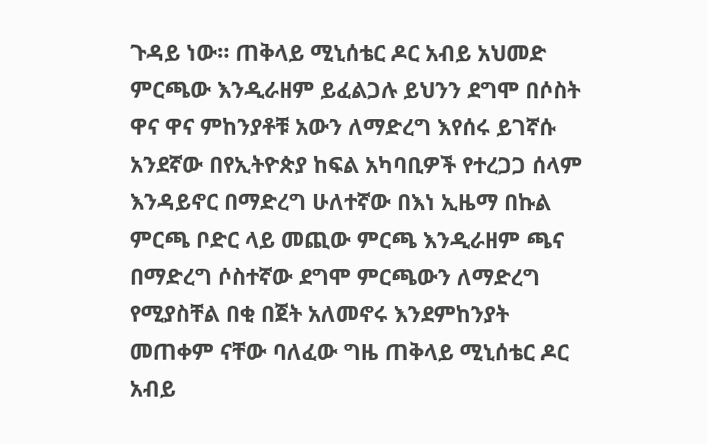ጉዳይ ነው። ጠቅላይ ሚኒሰቴር ዶር አብይ አህመድ ምርጫው እንዲራዘም ይፈልጋሉ ይህንን ደግሞ በሶስት ዋና ዋና ምከንያቶቹ አውን ለማድረግ እየሰሩ ይገኛሱ አንደኛው በየኢትዮጵያ ከፍል አካባቢዎች የተረጋጋ ሰላም እንዳይኖር በማድረግ ሁለተኛው በእነ ኢዜማ በኩል ምርጫ ቦድር ላይ መጪው ምርጫ እንዲራዘም ጫና በማድረግ ሶስተኛው ደግሞ ምርጫውን ለማድረግ የሚያስቸል በቂ በጀት አለመኖሩ እንደምከንያት መጠቀም ናቸው ባለፈው ግዜ ጠቅላይ ሚኒሰቴር ዶር አብይ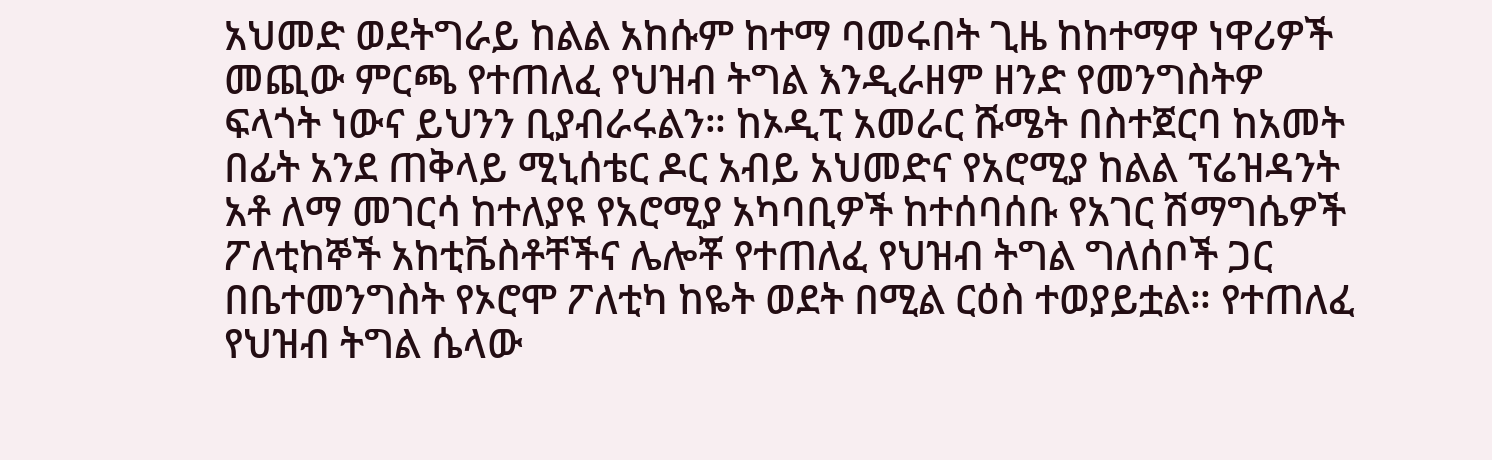አህመድ ወደትግራይ ከልል አከሱም ከተማ ባመሩበት ጊዜ ከከተማዋ ነዋሪዎች መጪው ምርጫ የተጠለፈ የህዝብ ትግል እንዲራዘም ዘንድ የመንግስትዎ ፍላጎት ነውና ይህንን ቢያብራሩልን። ከኦዲፒ አመራር ሹሜት በስተጀርባ ከአመት በፊት አንደ ጠቅላይ ሚኒሰቴር ዶር አብይ አህመድና የአሮሚያ ከልል ፕሬዝዳንት አቶ ለማ መገርሳ ከተለያዩ የአሮሚያ አካባቢዎች ከተሰባሰቡ የአገር ሽማግሴዎች ፖለቲከኞች አከቲቬስቶቸችና ሌሎቾ የተጠለፈ የህዝብ ትግል ግለሰቦች ጋር በቤተመንግስት የኦሮሞ ፖለቲካ ከዬት ወደት በሚል ርዕስ ተወያይቷል። የተጠለፈ የህዝብ ትግል ሴላው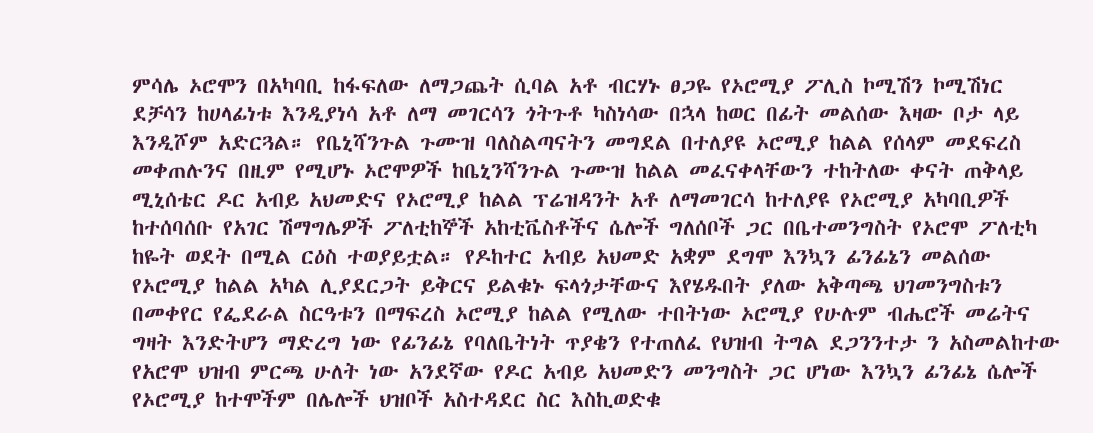ምሳሌ ኦሮሞን በአካባቢ ከፋፍለው ለማጋጨት ሲባል አቶ ብርሃኑ ፀጋዬ የኦሮሚያ ፖሊስ ኮሚሽን ኮሚሽነር ደቻሳን ከሀላፊነቱ እንዲያነሳ አቶ ለማ መገርሳን ጎትጉቶ ካስነሳው በኋላ ከወር በፊት መልሰው እዛው ቦታ ላይ እንዲሾም አድርጓል። የቤኒሻንጉል ጉሙዝ ባለስልጣናትን መግደል በተለያዩ ኦሮሚያ ከልል የሰላም መደፍረስ መቀጠሉንና በዚም የሚሆኑ ኦሮሞዎች ከቤኒንሻንጉል ጉሙዝ ከልል መፈናቀላቸውን ተከትለው ቀናት ጠቅላይ ሚኒሰቴር ዶር አብይ አህመድና የኦሮሚያ ከልል ፕሬዝዳንት አቶ ለማመገርሳ ከተለያዩ የኦሮሚያ አካባቢዎች ከተሰባሰቡ የአገር ሽማግሌዎች ፖለቲከኞች አከቲቬስቶችና ሴሎች ግለሰቦች ጋር በቤተመንግስት የኦሮሞ ፖለቲካ ከዬት ወደት በሚል ርዕስ ተወያይቷል። የዶከተር አብይ አህመድ አቋም ደግሞ እንኳን ፊንፊኔን መልሰው የኦሮሚያ ከልል አካል ሊያደርጋት ይቅርና ይልቁኑ ፍላጎታቸውና እየሄዱበት ያለው አቅጣጫ ህገመንግስቱን በመቀየር የፌደራል ስርዓቱን በማፍረስ ኦሮሚያ ከልል የሚለው ተበትነው ኦሮሚያ የሁሉም ብሔሮች መሬትና ግዛት እንድትሆን ማድረግ ነው የፊንፊኔ የባለቤትነት ጥያቄን የተጠለፈ የህዝብ ትግል ደጋንንተታ ን አስመልከተው የአሮሞ ህዝብ ምርጫ ሁለት ነው አንደኛው የዶር አብይ አህመድን መንግስት ጋር ሆነው እንኳን ፊንፊኔ ሴሎች የኦሮሚያ ከተሞችም በሌሎች ህዝቦች አስተዳደር ስር እስኪወድቁ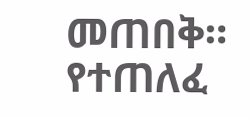መጠበቅ። የተጠለፈ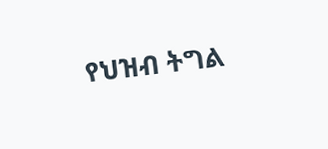የህዝብ ትግል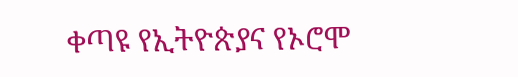ቀጣዩ የኢትዮጵያና የኦሮሞ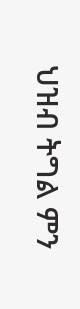ህዝብ ትግል ምን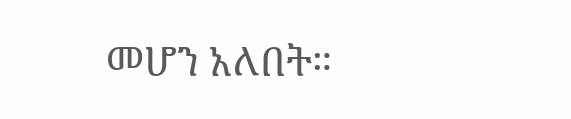መሆን አለበት።